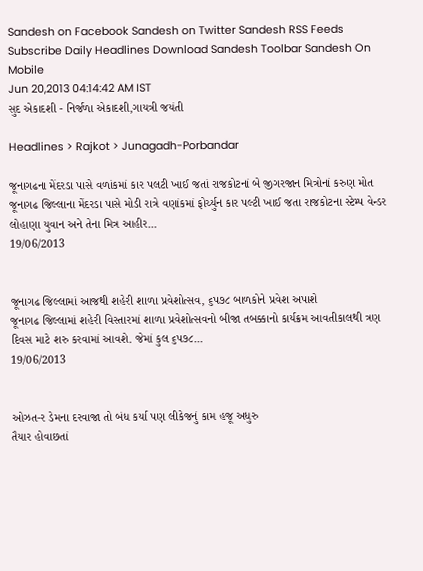Sandesh on Facebook Sandesh on Twitter Sandesh RSS Feeds Subscribe Daily Headlines Download Sandesh Toolbar Sandesh On Mobile
Jun 20,2013 04:14:42 AM IST
સુદ એકાદશી - નિર્જળા એકાદશી,ગાયત્રી જયંતી

Headlines > Rajkot > Junagadh-Porbandar

જૂનાગઢના મેંદરડા પાસે વળાંકમાં કાર પલટી ખાઈ જતાં રાજકોટનાં બે જીગરજાન મિત્રોનાં કરુણ મોત
જૂનાગઢ જિલ્લાના મેંદરડા પાસે મોડી રાત્રે વણાંકમાં ફોર્ચ્યુન કાર પલ્ટી ખાઈ જતા રાજકોટના સ્ટેમ્પ વેન્ડર લોહાણા યુવાન અને તેના મિત્ર આહીર...
19/06/2013


જૂનાગઢ જિલ્લામાં આજથી શહેરી શાળા પ્રવેશોત્સવ, ૬પ૭૮ બાળકોને પ્રવેશ અપાશે
જૂનાગઢ જિલ્લામાં શહેરી વિસ્તારમાં શાળા પ્રવેશોત્સવનો બીજા તબક્કાનો કાર્યક્રમ આવતીકાલથી ત્રણ દિવસ માટે શરુ કરવામાં આવશે. જેમાં કુલ ૬પ૭૮...
19/06/2013


ઓઝત-ર ડેમના દરવાજા તો બંધ કર્યા પણ લીકેજનું કામ હજૂ અધુરુ
તૈયાર હોવાછતાં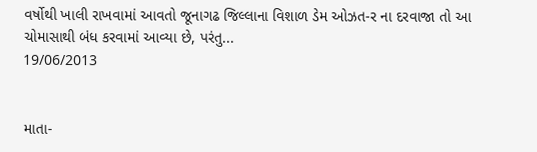વર્ષોથી ખાલી રાખવામાં આવતો જૂનાગઢ જિલ્લાના વિશાળ ડેમ ઓઝત-ર ના દરવાજા તો આ ચોમાસાથી બંધ કરવામાં આવ્યા છે, પરંતુ...
19/06/2013


માતા-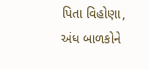પિતા વિહોણા, અંધ બાળકોને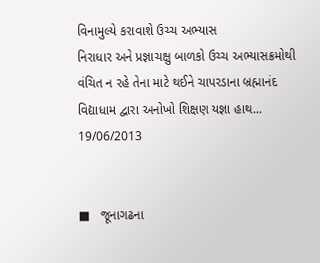વિનામુલ્યે કરાવાશે ઉચ્ચ અભ્યાસ
નિરાધાર અને પ્રજ્ઞાચક્ષુ બાળકો ઉચ્ચ અભ્યાસક્રમોથી વંચિત ન રહે તેના માટે થઈને ચાપરડાના બ્રહ્માનંદ વિદ્યાધામ દ્વારા અનોખો શિક્ષણ યજ્ઞા હાથ...
19/06/2013


■   જૂનાગઢના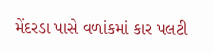મેંદરડા પાસે વળાંકમાં કાર પલટી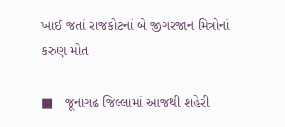ખાઈ જતાં રાજકોટનાં બે જીગરજાન મિત્રોનાં કરુણ મોત

■   જૂનાગઢ જિલ્લામાં આજથી શહેરી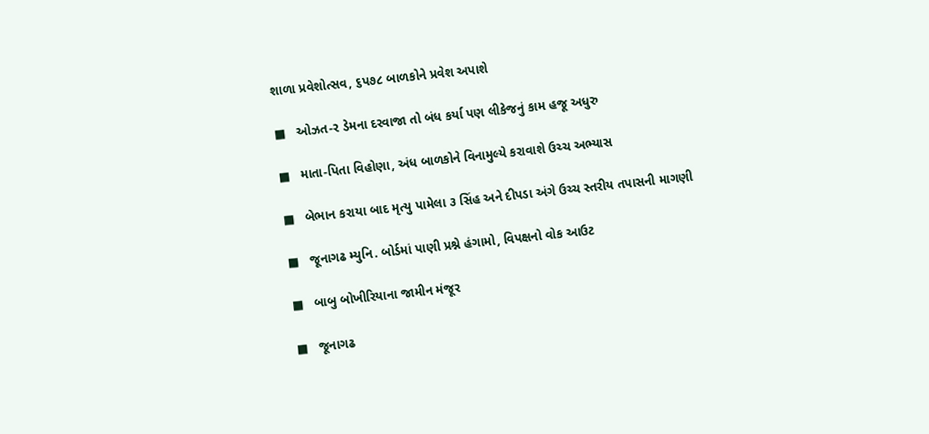શાળા પ્રવેશોત્સવ, ૬પ૭૮ બાળકોને પ્રવેશ અપાશે

■   ઓઝત-ર ડેમના દરવાજા તો બંધ કર્યા પણ લીકેજનું કામ હજૂ અધુરુ

■   માતા-પિતા વિહોણા, અંધ બાળકોને વિનામુલ્યે કરાવાશે ઉચ્ચ અભ્યાસ

■   બેભાન કરાયા બાદ મૃત્યુ પામેલા ૩ સિંહ અને દીપડા અંગે ઉચ્ચ સ્તરીય તપાસની માગણી

■   જૂનાગઢ મ્યુનિ. બોર્ડમાં પાણી પ્રશ્ને હંગામો, વિપક્ષનો વોક આઉટ

■   બાબુ બોખીરિયાના જામીન મંજૂર

■   જૂનાગઢ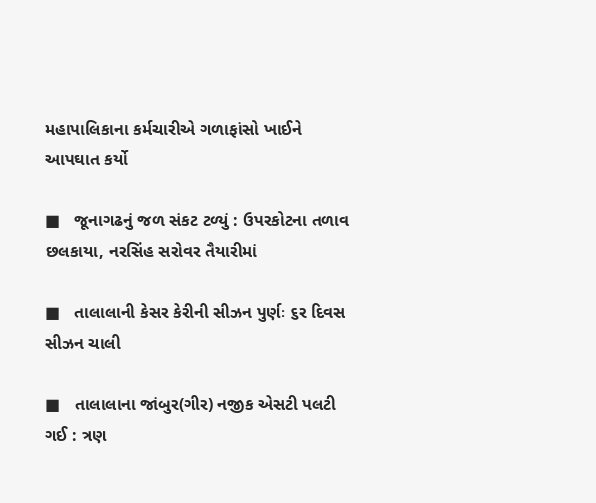મહાપાલિકાના કર્મચારીએ ગળાફાંસો ખાઈને આપઘાત કર્યો

■   જૂનાગઢનું જળ સંકટ ટળ્યું : ઉપરકોટના તળાવ છલકાયા, નરસિંહ સરોવર તૈયારીમાં

■   તાલાલાની કેસર કેરીની સીઝન પુર્ણઃ ૬ર દિવસ સીઝન ચાલી

■   તાલાલાના જાંબુર(ગીર) નજીક એસટી પલટી ગઈ : ત્રણ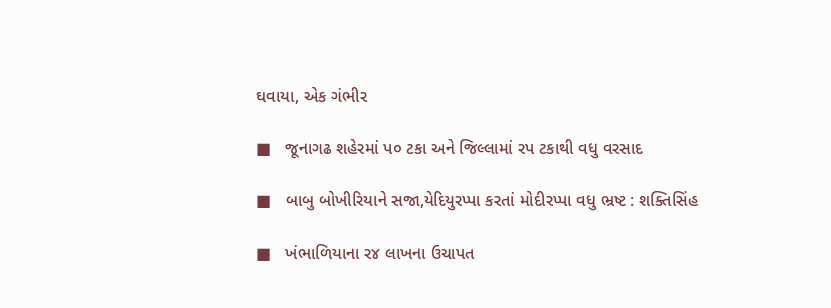ઘવાયા, એક ગંભીર

■   જૂનાગઢ શહેરમાં પ૦ ટકા અને જિલ્લામાં રપ ટકાથી વધુ વરસાદ

■   બાબુ બોખીરિયાને સજા,યેદિયુરપ્પા કરતાં મોદીરપ્પા વધુ ભ્રષ્ટ : શક્તિસિંહ

■   ખંભાળિયાના ર૪ લાખના ઉચાપત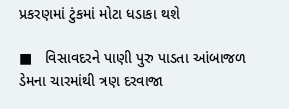પ્રકરણમાં ટુંકમાં મોટા ધડાકા થશે

■   વિસાવદરને પાણી પુરુ પાડતા આંબાજળ ડેમના ચારમાંથી ત્રણ દરવાજા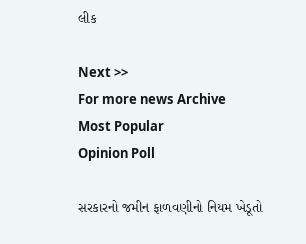લીક

Next >>
For more news Archive
Most Popular
Opinion Poll

સરકારનો જમીન ફાળવણીનો નિયમ ખેડૂતો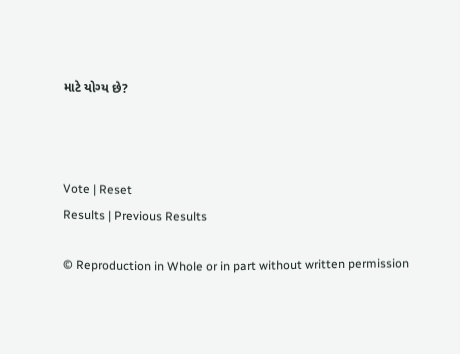માટે યોગ્ય છે?



Vote | Reset
Results | Previous Results

© Reproduction in Whole or in part without written permission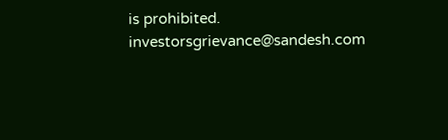is prohibited.
investorsgrievance@sandesh.com